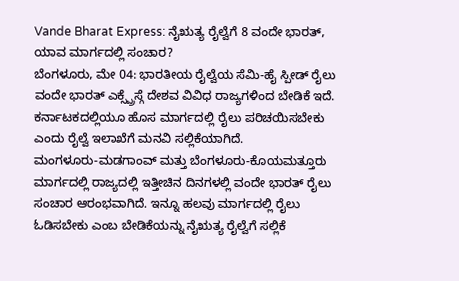Vande Bharat Express: ನೈಋತ್ಯ ರೈಲ್ವೆಗೆ 8 ವಂದೇ ಭಾರತ್, ಯಾವ ಮಾರ್ಗದಲ್ಲಿ ಸಂಚಾರ?
ಬೆಂಗಳೂರು, ಮೇ 04: ಭಾರತೀಯ ರೈಲ್ವೆಯ ಸೆಮಿ-ಹೈ ಸ್ಪೀಡ್ ರೈಲು ವಂದೇ ಭಾರತ್ ಎಕ್ಸ್ಪ್ರೆಸ್ಗೆ ದೇಶವ ವಿವಿಧ ರಾಜ್ಯಗಳಿಂದ ಬೇಡಿಕೆ ಇದೆ. ಕರ್ನಾಟಕದಲ್ಲಿಯೂ ಹೊಸ ಮಾರ್ಗದಲ್ಲಿ ರೈಲು ಪರಿಚಯಿಸಬೇಕು ಎಂದು ರೈಲ್ವೆ ಇಲಾಖೆಗೆ ಮನವಿ ಸಲ್ಲಿಕೆಯಾಗಿದೆ.
ಮಂಗಳೂರು-ಮಡಗಾಂವ್ ಮತ್ತು ಬೆಂಗಳೂರು-ಕೊಯಮತ್ತೂರು ಮಾರ್ಗದಲ್ಲಿ ರಾಜ್ಯದಲ್ಲಿ ಇತ್ತೀಚಿನ ದಿನಗಳಲ್ಲಿ ವಂದೇ ಭಾರತ್ ರೈಲು ಸಂಚಾರ ಆರಂಭವಾಗಿದೆ. ಇನ್ನೂ ಹಲವು ಮಾರ್ಗದಲ್ಲಿ ರೈಲು ಓಡಿಸಬೇಕು ಎಂಬ ಬೇಡಿಕೆಯನ್ನು ನೈಋತ್ಯ ರೈಲ್ವೆಗೆ ಸಲ್ಲಿಕೆ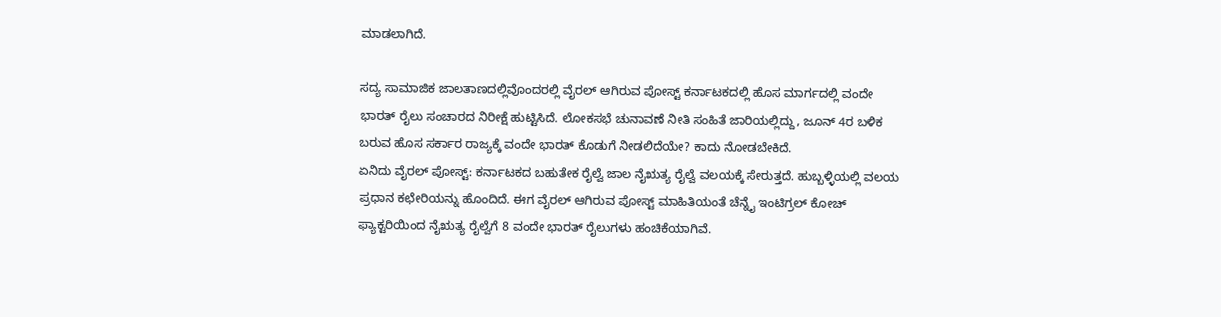ಮಾಡಲಾಗಿದೆ.

ಸದ್ಯ ಸಾಮಾಜಿಕ ಜಾಲತಾಣದಲ್ಲಿವೊಂದರಲ್ಲಿ ವೈರಲ್ ಆಗಿರುವ ಪೋಸ್ಟ್ ಕರ್ನಾಟಕದಲ್ಲಿ ಹೊಸ ಮಾರ್ಗದಲ್ಲಿ ವಂದೇ ಭಾರತ್ ರೈಲು ಸಂಚಾರದ ನಿರೀಕ್ಷೆ ಹುಟ್ಟಿಸಿದೆ. ಲೋಕಸಭೆ ಚುನಾವಣೆ ನೀತಿ ಸಂಹಿತೆ ಜಾರಿಯಲ್ಲಿದ್ದು, ಜೂನ್ 4ರ ಬಳಿಕ ಬರುವ ಹೊಸ ಸರ್ಕಾರ ರಾಜ್ಯಕ್ಕೆ ವಂದೇ ಭಾರತ್ ಕೊಡುಗೆ ನೀಡಲಿದೆಯೇ? ಕಾದು ನೋಡಬೇಕಿದೆ.
ಏನಿದು ವೈರಲ್ ಪೋಸ್ಟ್: ಕರ್ನಾಟಕದ ಬಹುತೇಕ ರೈಲ್ವೆ ಜಾಲ ನೈಋತ್ಯ ರೈಲ್ವೆ ವಲಯಕ್ಕೆ ಸೇರುತ್ತದೆ. ಹುಬ್ಬಳ್ಳಿಯಲ್ಲಿ ವಲಯ ಪ್ರಧಾನ ಕಛೇರಿಯನ್ನು ಹೊಂದಿದೆ. ಈಗ ವೈರಲ್ ಆಗಿರುವ ಪೋಸ್ಟ್ ಮಾಹಿತಿಯಂತೆ ಚೆನ್ನೈ ಇಂಟಿಗ್ರಲ್ ಕೋಚ್ ಫ್ಯಾಕ್ಟರಿಯಿಂದ ನೈಋತ್ಯ ರೈಲ್ವೆಗೆ 8 ವಂದೇ ಭಾರತ್ ರೈಲುಗಳು ಹಂಚಿಕೆಯಾಗಿವೆ.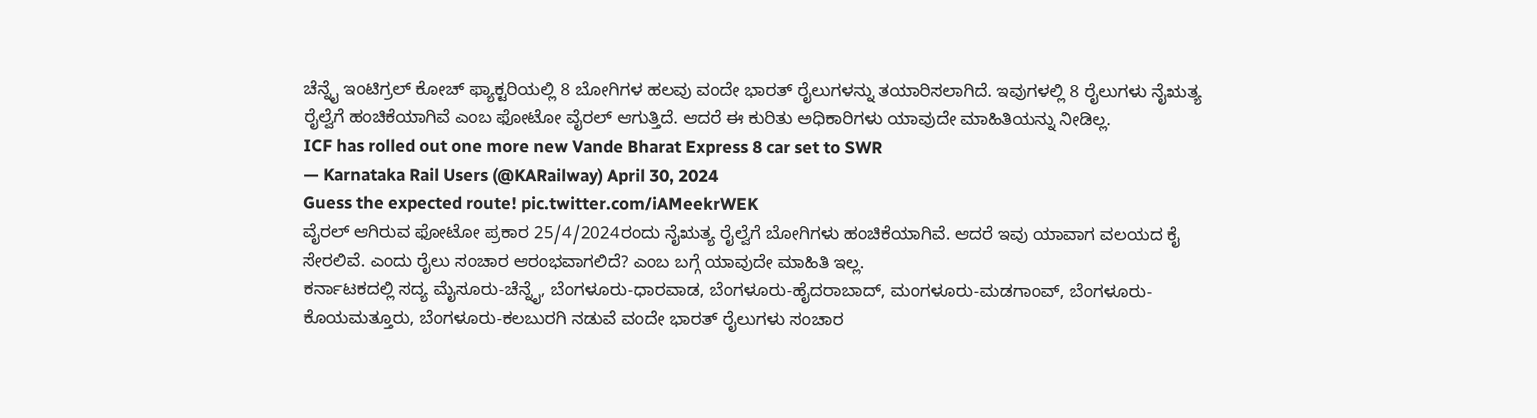ಚೆನ್ನೈ ಇಂಟಿಗ್ರಲ್ ಕೋಚ್ ಫ್ಯಾಕ್ಟರಿಯಲ್ಲಿ 8 ಬೋಗಿಗಳ ಹಲವು ವಂದೇ ಭಾರತ್ ರೈಲುಗಳನ್ನು ತಯಾರಿಸಲಾಗಿದೆ. ಇವುಗಳಲ್ಲಿ 8 ರೈಲುಗಳು ನೈಋತ್ಯ ರೈಲ್ವೆಗೆ ಹಂಚಿಕೆಯಾಗಿವೆ ಎಂಬ ಫೋಟೋ ವೈರಲ್ ಆಗುತ್ತಿದೆ. ಆದರೆ ಈ ಕುರಿತು ಅಧಿಕಾರಿಗಳು ಯಾವುದೇ ಮಾಹಿತಿಯನ್ನು ನೀಡಿಲ್ಲ.
ICF has rolled out one more new Vande Bharat Express 8 car set to SWR
— Karnataka Rail Users (@KARailway) April 30, 2024
Guess the expected route! pic.twitter.com/iAMeekrWEK
ವೈರಲ್ ಆಗಿರುವ ಫೋಟೋ ಪ್ರಕಾರ 25/4/2024ರಂದು ನೈಋತ್ಯ ರೈಲ್ವೆಗೆ ಬೋಗಿಗಳು ಹಂಚಿಕೆಯಾಗಿವೆ. ಆದರೆ ಇವು ಯಾವಾಗ ವಲಯದ ಕೈ ಸೇರಲಿವೆ. ಎಂದು ರೈಲು ಸಂಚಾರ ಆರಂಭವಾಗಲಿದೆ? ಎಂಬ ಬಗ್ಗೆ ಯಾವುದೇ ಮಾಹಿತಿ ಇಲ್ಲ.
ಕರ್ನಾಟಕದಲ್ಲಿ ಸದ್ಯ ಮೈಸೂರು-ಚೆನ್ನೈ, ಬೆಂಗಳೂರು-ಧಾರವಾಡ, ಬೆಂಗಳೂರು-ಹೈದರಾಬಾದ್, ಮಂಗಳೂರು-ಮಡಗಾಂವ್, ಬೆಂಗಳೂರು-ಕೊಯಮತ್ತೂರು, ಬೆಂಗಳೂರು-ಕಲಬುರಗಿ ನಡುವೆ ವಂದೇ ಭಾರತ್ ರೈಲುಗಳು ಸಂಚಾರ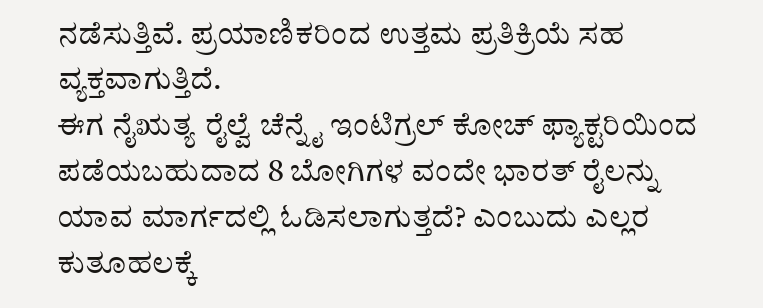ನಡೆಸುತ್ತಿವೆ. ಪ್ರಯಾಣಿಕರಿಂದ ಉತ್ತಮ ಪ್ರತಿಕ್ರಿಯೆ ಸಹ ವ್ಯಕ್ತವಾಗುತ್ತಿದೆ.
ಈಗ ನೈಋತ್ಯ ರೈಲ್ವೆ ಚೆನ್ನೈ ಇಂಟಿಗ್ರಲ್ ಕೋಚ್ ಫ್ಯಾಕ್ಟರಿಯಿಂದ ಪಡೆಯಬಹುದಾದ 8 ಬೋಗಿಗಳ ವಂದೇ ಭಾರತ್ ರೈಲನ್ನು ಯಾವ ಮಾರ್ಗದಲ್ಲಿ ಓಡಿಸಲಾಗುತ್ತದೆ? ಎಂಬುದು ಎಲ್ಲರ ಕುತೂಹಲಕ್ಕೆ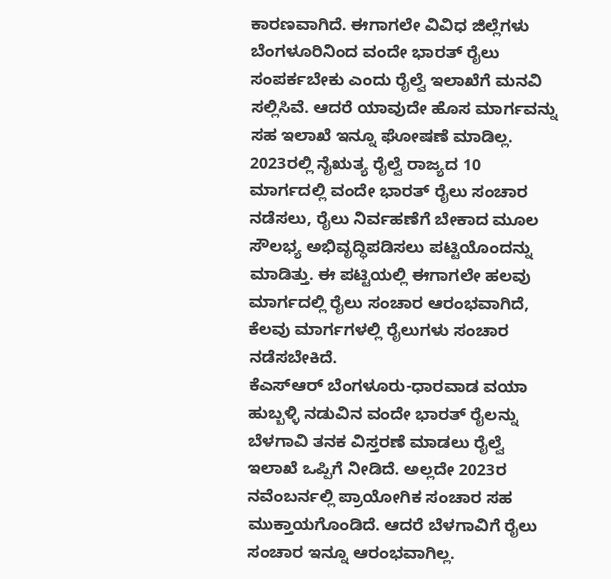ಕಾರಣವಾಗಿದೆ. ಈಗಾಗಲೇ ವಿವಿಧ ಜಿಲ್ಲೆಗಳು ಬೆಂಗಳೂರಿನಿಂದ ವಂದೇ ಭಾರತ್ ರೈಲು ಸಂಪರ್ಕಬೇಕು ಎಂದು ರೈಲ್ವೆ ಇಲಾಖೆಗೆ ಮನವಿ ಸಲ್ಲಿಸಿವೆ. ಆದರೆ ಯಾವುದೇ ಹೊಸ ಮಾರ್ಗವನ್ನು ಸಹ ಇಲಾಖೆ ಇನ್ನೂ ಘೋಷಣೆ ಮಾಡಿಲ್ಲ.
2023ರಲ್ಲಿ ನೈಋತ್ಯ ರೈಲ್ವೆ ರಾಜ್ಯದ 10 ಮಾರ್ಗದಲ್ಲಿ ವಂದೇ ಭಾರತ್ ರೈಲು ಸಂಚಾರ ನಡೆಸಲು, ರೈಲು ನಿರ್ವಹಣೆಗೆ ಬೇಕಾದ ಮೂಲ ಸೌಲಭ್ಯ ಅಭಿವೃದ್ಧಿಪಡಿಸಲು ಪಟ್ಟಿಯೊಂದನ್ನು ಮಾಡಿತ್ತು. ಈ ಪಟ್ಟಿಯಲ್ಲಿ ಈಗಾಗಲೇ ಹಲವು ಮಾರ್ಗದಲ್ಲಿ ರೈಲು ಸಂಚಾರ ಆರಂಭವಾಗಿದೆ, ಕೆಲವು ಮಾರ್ಗಗಳಲ್ಲಿ ರೈಲುಗಳು ಸಂಚಾರ ನಡೆಸಬೇಕಿದೆ.
ಕೆಎಸ್ಆರ್ ಬೆಂಗಳೂರು-ಧಾರವಾಡ ವಯಾ ಹುಬ್ಬಳ್ಳಿ ನಡುವಿನ ವಂದೇ ಭಾರತ್ ರೈಲನ್ನು ಬೆಳಗಾವಿ ತನಕ ವಿಸ್ತರಣೆ ಮಾಡಲು ರೈಲ್ವೆ ಇಲಾಖೆ ಒಪ್ಪಿಗೆ ನೀಡಿದೆ. ಅಲ್ಲದೇ 2023ರ ನವೆಂಬರ್ನಲ್ಲಿ ಪ್ರಾಯೋಗಿಕ ಸಂಚಾರ ಸಹ ಮುಕ್ತಾಯಗೊಂಡಿದೆ. ಆದರೆ ಬೆಳಗಾವಿಗೆ ರೈಲು ಸಂಚಾರ ಇನ್ನೂ ಆರಂಭವಾಗಿಲ್ಲ.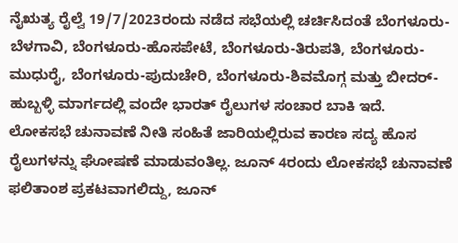ನೈಋತ್ಯ ರೈಲ್ವೆ 19/7/2023ರಂದು ನಡೆದ ಸಭೆಯಲ್ಲಿ ಚರ್ಚಿಸಿದಂತೆ ಬೆಂಗಳೂರು-ಬೆಳಗಾವಿ, ಬೆಂಗಳೂರು-ಹೊಸಪೇಟೆ, ಬೆಂಗಳೂರು-ತಿರುಪತಿ, ಬೆಂಗಳೂರು-ಮುಧುರೈ, ಬೆಂಗಳೂರು-ಪುದುಚೇರಿ, ಬೆಂಗಳೂರು-ಶಿವಮೊಗ್ಗ ಮತ್ತು ಬೀದರ್-ಹುಬ್ಬಳ್ಳಿ ಮಾರ್ಗದಲ್ಲಿ ವಂದೇ ಭಾರತ್ ರೈಲುಗಳ ಸಂಚಾರ ಬಾಕಿ ಇದೆ.
ಲೋಕಸಭೆ ಚುನಾವಣೆ ನೀತಿ ಸಂಹಿತೆ ಜಾರಿಯಲ್ಲಿರುವ ಕಾರಣ ಸದ್ಯ ಹೊಸ ರೈಲುಗಳನ್ನು ಘೋಷಣೆ ಮಾಡುವಂತಿಲ್ಲ. ಜೂನ್ 4ರಂದು ಲೋಕಸಭೆ ಚುನಾವಣೆ ಫಲಿತಾಂಶ ಪ್ರಕಟವಾಗಲಿದ್ದು, ಜೂನ್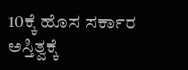10ಕ್ಕೆ ಹೊಸ ಸರ್ಕಾರ ಅಸ್ತಿತ್ವಕ್ಕೆ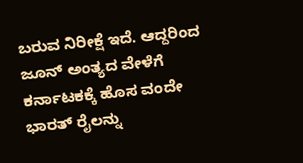ಬರುವ ನಿರೀಕ್ಷೆ ಇದೆ. ಆದ್ದರಿಂದ ಜೂನ್ ಅಂತ್ಯದ ವೇಳೆಗೆ ಕರ್ನಾಟಕಕ್ಕೆ ಹೊಸ ವಂದೇ ಭಾರತ್ ರೈಲನ್ನು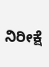ನಿರೀಕ್ಷೆ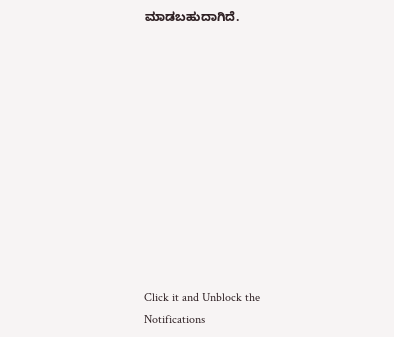ಮಾಡಬಹುದಾಗಿದೆ.












Click it and Unblock the Notifications